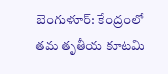బెంగుళూర్: కేంద్రంలో తమ తృతీయ కూటమి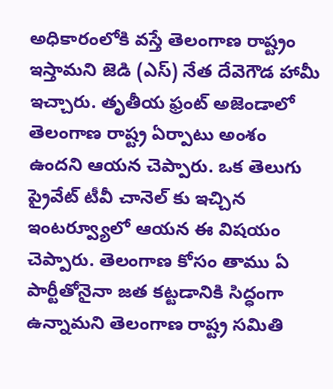అధికారంలోకి వస్తే తెలంగాణ రాష్ట్రం ఇస్తామని జెడి (ఎస్) నేత దేవెగౌడ హామీ ఇచ్చారు. తృతీయ ఫ్రంట్ అజెండాలో తెలంగాణ రాష్ట్ర ఏర్పాటు అంశం ఉందని ఆయన చెప్పారు. ఒక తెలుగు ప్రైవేట్ టీవీ చానెల్ కు ఇచ్చిన ఇంటర్వ్యూలో ఆయన ఈ విషయం చెప్పారు. తెలంగాణ కోసం తాము ఏ పార్టీతోనైనా జత కట్టడానికి సిద్ధంగా ఉన్నామని తెలంగాణ రాష్ట్ర సమితి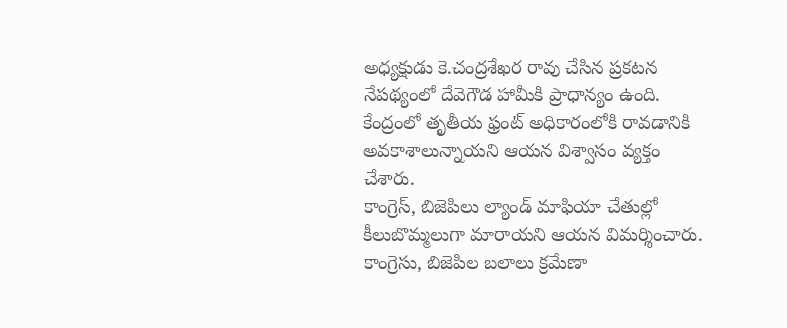అధ్యక్షుడు కె.చంద్రశేఖర రావు చేసిన ప్రకటన నేపథ్యంలో దేవెగౌడ హామీకి ప్రాధాన్యం ఉంది. కేంద్రంలో తృతీయ ఫ్రంట్ అధికారంలోకి రావడానికి అవకాశాలున్నాయని ఆయన విశ్వాసం వ్యక్తం చేశారు.
కాంగ్రెస్, బిజెపిలు ల్యాండ్ మాఫియా చేతుల్లో కీలుబొమ్మలుగా మారాయని ఆయన విమర్శించారు. కాంగ్రెసు, బిజెపిల బలాలు క్రమేణా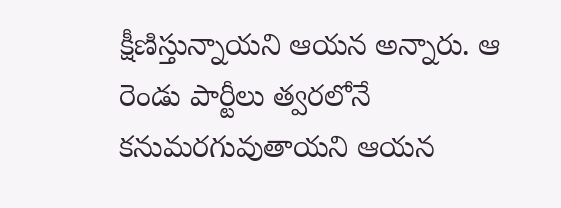క్షీణిస్తున్నాయని ఆయన అన్నారు. ఆ రెండు పార్టీలు త్వరలోనే కనుమరగువుతాయని ఆయన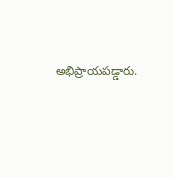అభిప్రాయపడ్డారు.